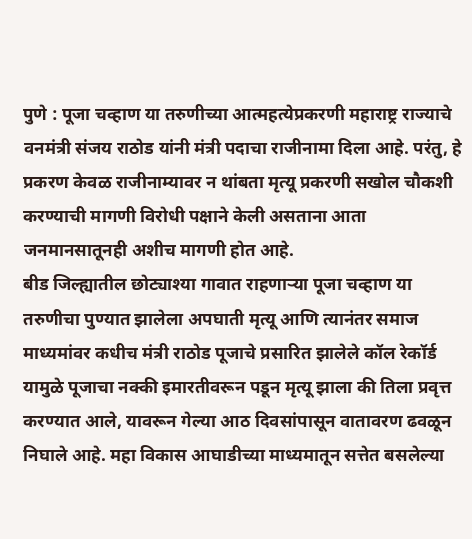पुणे : पूजा चव्हाण या तरुणीच्या आत्महत्येप्रकरणी महाराष्ट्र राज्याचे वनमंत्री संजय राठोड यांनी मंत्री पदाचा राजीनामा दिला आहे. परंतु, हे प्रकरण केवळ राजीनाम्यावर न थांबता मृत्यू प्रकरणी सखोल चौकशी करण्याची मागणी विरोधी पक्षाने केली असताना आता जनमानसातूनही अशीच मागणी होत आहे.
बीड जिल्ह्यातील छोट्याश्या गावात राहणाऱ्या पूजा चव्हाण या तरुणीचा पुण्यात झालेला अपघाती मृत्यू आणि त्यानंतर समाज माध्यमांवर कधीच मंत्री राठोड पूजाचे प्रसारित झालेले कॉल रेकॉर्ड यामुळे पूजाचा नक्की इमारतीवरून पडून मृत्यू झाला की तिला प्रवृत्त करण्यात आले, यावरून गेल्या आठ दिवसांपासून वातावरण ढवळून निघाले आहे. महा विकास आघाडीच्या माध्यमातून सत्तेत बसलेल्या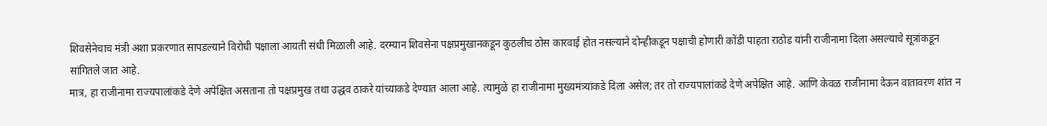शिवसेनेचाच मंत्री अशा प्रकरणात सापडल्याने विरोधी पक्षाला आयती संधी मिळाली आहे. दरम्यान शिवसेना पक्षप्रमुखानकडून कुठलीच ठोस कारवाई होत नसल्याने दोन्हीकडून पक्षाची होणारी कोंडी पाहता राठोड यांनी राजीनामा दिला असल्याचे सूत्रांकडून सांगितले जात आहे.
मात्र, हा राजीनामा राज्यपालांकडे देणे अपेक्षित असताना तो पक्षप्रमुख तथा उद्धव ठाकरे यांच्याकडे देण्यात आला आहे. त्यामुळे हा राजीनामा मुख्यमंत्र्यांकडे दिला असेल; तर तो राज्यपालांकडे देणे अपेक्षित आहे. आणि केवळ राजीनामा देऊन वातावरण शांत न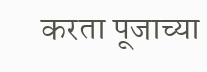करता पूजाच्या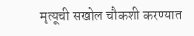मृत्यूची सखोल चौकशी करण्यात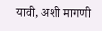यावी, अशी मागणी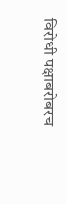विरोधी पक्षाबरोबरच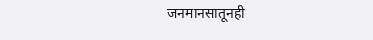जनमानसातूनही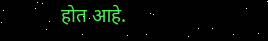होत आहे.